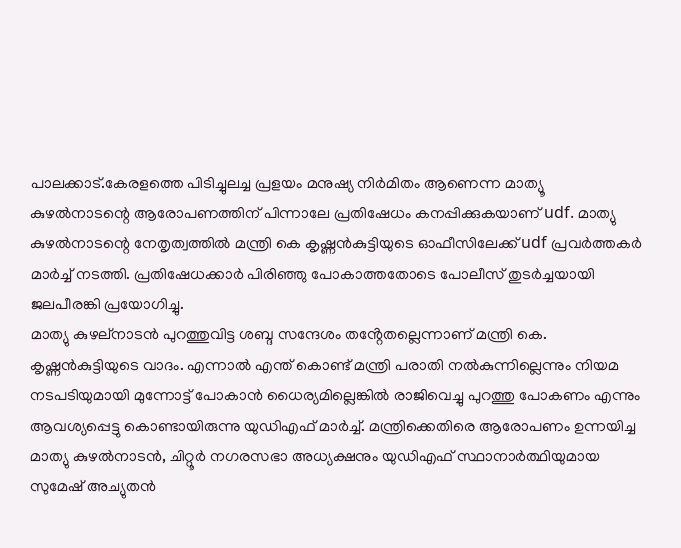പാലക്കാട്.കേരളത്തെ പിടിച്ചുലച്ച പ്രളയം മനുഷ്യ നിർമിതം ആണെന്ന മാത്യൂ കുഴൽനാടന്റെ ആരോപണത്തിന് പിന്നാലേ പ്രതിഷേധം കനപ്പിക്കുകയാണ് udf. മാത്യു കുഴൽനാടന്റെ നേതൃത്വത്തിൽ മന്ത്രി കെ കൃഷ്ണൻകുട്ടിയുടെ ഓഫീസിലേക്ക് udf പ്രവർത്തകർ മാർച്ച് നടത്തി. പ്രതിഷേധക്കാർ പിരിഞ്ഞു പോകാത്തതോടെ പോലീസ് തുടർച്ചയായി ജലപീരങ്കി പ്രയോഗിച്ചു.
മാത്യു കുഴല്നാടൻ പുറത്തുവിട്ട ശബ്ദ സന്ദേശം തൻ്റേതല്ലെന്നാണ് മന്ത്രി കെ. കൃഷ്ണൻകുട്ടിയുടെ വാദം. എന്നാൽ എന്ത് കൊണ്ട് മന്ത്രി പരാതി നൽകുന്നില്ലെന്നും നിയമ നടപടിയുമായി മുന്നോട്ട് പോകാൻ ധൈര്യമില്ലെങ്കിൽ രാജിവെച്ചു പുറത്തു പോകണം എന്നും ആവശ്യപ്പെട്ടു കൊണ്ടായിരുന്നു യുഡിഎഫ് മാർച്ച്. മന്ത്രിക്കെതിരെ ആരോപണം ഉന്നയിച്ച മാത്യു കുഴൽനാടൻ, ചിറ്റൂർ നഗരസഭാ അധ്യക്ഷനും യുഡിഎഫ് സ്ഥാനാർത്ഥിയുമായ സുമേഷ് അച്യുതൻ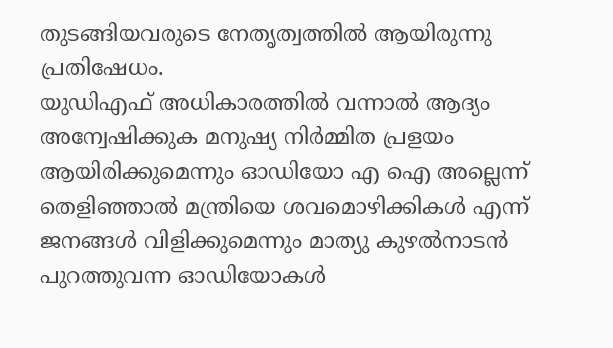തുടങ്ങിയവരുടെ നേതൃത്വത്തിൽ ആയിരുന്നു പ്രതിഷേധം.
യുഡിഎഫ് അധികാരത്തിൽ വന്നാൽ ആദ്യം അന്വേഷിക്കുക മനുഷ്യ നിർമ്മിത പ്രളയം ആയിരിക്കുമെന്നും ഓഡിയോ എ ഐ അല്ലെന്ന് തെളിഞ്ഞാൽ മന്ത്രിയെ ശവമൊഴിക്കികൾ എന്ന് ജനങ്ങൾ വിളിക്കുമെന്നും മാത്യു കുഴൽനാടൻ
പുറത്തുവന്ന ഓഡിയോകൾ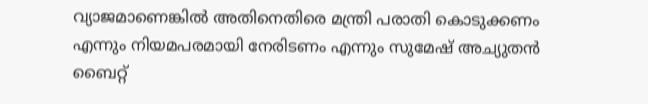വ്യാജമാണെങ്കിൽ അതിനെതിരെ മന്ത്രി പരാതി കൊടുക്കണം എന്നും നിയമപരമായി നേരിടണം എന്നും സുമേഷ് അച്യുതൻ
ബൈറ്റ്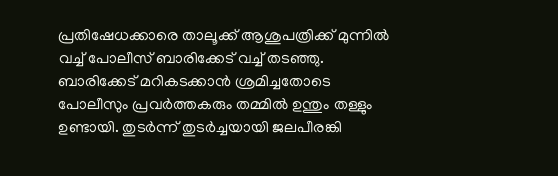പ്രതിഷേധക്കാരെ താലൂക്ക് ആശുപത്രിക്ക് മുന്നിൽ വച്ച് പോലീസ് ബാരിക്കേട് വച്ച് തടഞ്ഞു. ബാരിക്കേട് മറികടക്കാൻ ശ്രമിച്ചതോടെ പോലീസും പ്രവർത്തകരും തമ്മിൽ ഉന്തും തള്ളും ഉണ്ടായി. തുടർന്ന് തുടർച്ചയായി ജലപീരങ്കി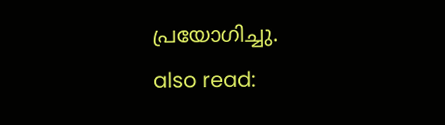പ്രയോഗിച്ചു.
also read: